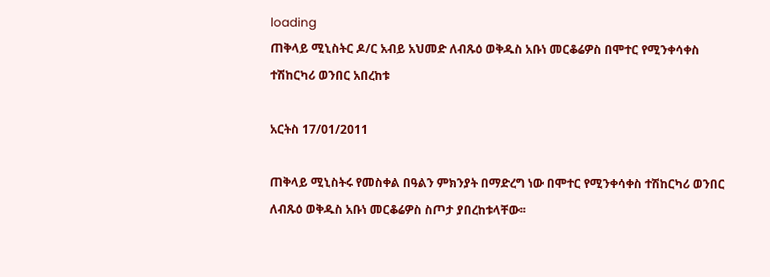loading
ጠቅላይ ሚኒስትር ዶ/ር አብይ አህመድ ለብጹዕ ወቅዱስ አቡነ መርቆሬዎስ በሞተር የሚንቀሳቀስ ተሽከርካሪ ወንበር አበረከቱ

አርትስ 17/01/2011

ጠቅላይ ሚኒስትሩ የመስቀል በዓልን ምክንያት በማድረግ ነው በሞተር የሚንቀሳቀስ ተሽከርካሪ ወንበር ለብጹዕ ወቅዱስ አቡነ መርቆሬዎስ ስጦታ ያበረከቱላቸው፡፡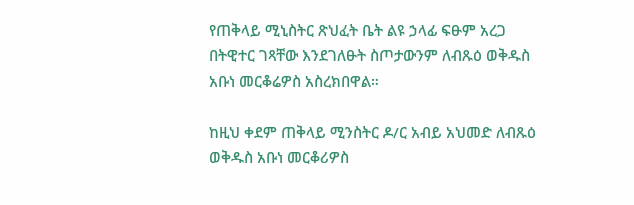የጠቅላይ ሚኒስትር ጽህፈት ቤት ልዩ ኃላፊ ፍፁም አረጋ በትዊተር ገጻቸው እንደገለፁት ስጦታውንም ለብጹዕ ወቅዱስ አቡነ መርቆሬዎስ አስረክበዋል።

ከዚህ ቀደም ጠቅላይ ሚንስትር ዶ/ር አብይ አህመድ ለብጹዕ ወቅዱስ አቡነ መርቆሪዎስ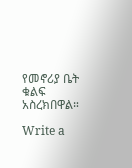የመኖሪያ ቤት ቁልፍ አስረክበዋል።

Write a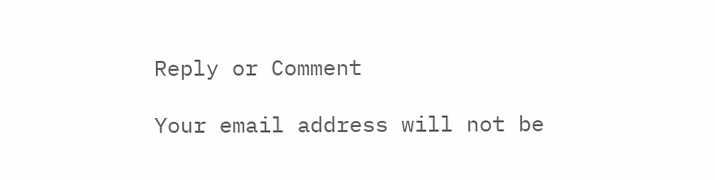Reply or Comment

Your email address will not be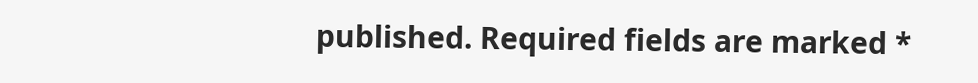published. Required fields are marked *